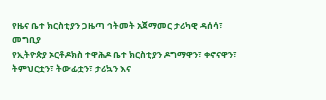የዜና ቤተ ክርስቲያን ጋዜጣ ኅትመት አጀማመር ታሪካዊ ዳሰሳ፣
መግቢያ
የኢትዮጵያ ኦርቶዶክስ ተዋሕዶ ቤተ ክርስቲያን ዶግማዋን፣ ቀኖናዋን፣ ትምህርቷን፣ ትውፊቷን፣ ታሪኳን እና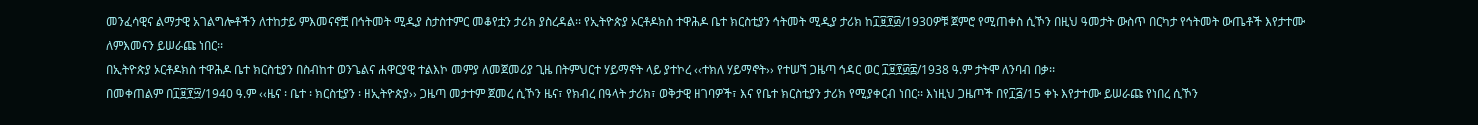መንፈሳዊና ልማታዊ አገልግሎቶችን ለተከታይ ምእመናኖቿ በኅትመት ሚዲያ ስታስተምር መቆየቷን ታሪክ ያስረዳል፡፡ የኢትዮጵያ ኦርቶዶክስ ተዋሕዶ ቤተ ክርስቲያን ኅትመት ሚዲያ ታሪክ ከ፲፱፻፴/1930ዎቹ ጀምሮ የሚጠቀስ ሲኾን በዚህ ዓመታት ውስጥ በርካታ የኅትመት ውጤቶች እየታተሙ ለምእመናን ይሠራጩ ነበር፡፡
በኢትዮጵያ ኦርቶዶክስ ተዋሕዶ ቤተ ክርስቲያን በስብከተ ወንጌልና ሐዋርያዊ ተልእኮ መምያ ለመጀመሪያ ጊዜ በትምህርተ ሃይማኖት ላይ ያተኮረ ‹‹ተክለ ሃይማኖት›› የተሠኘ ጋዜጣ ኅዳር ወር ፲፱፻፴፰/1938 ዓ.ም ታትሞ ለንባብ በቃ፡፡
በመቀጠልም በ፲፱፻፵/1940 ዓ.ም ‹‹ዜና ፡ ቤተ ፡ ክርስቲያን ፡ ዘኢትዮጵያ›› ጋዜጣ መታተም ጀመረ ሲኾን ዜና፣ የክብረ በዓላት ታሪክ፣ ወቅታዊ ዘገባዎች፣ እና የቤተ ክርስቲያን ታሪክ የሚያቀርብ ነበር፡፡ እነዚህ ጋዜጦች በየ፲፭/15 ቀኑ እየታተሙ ይሠራጩ የነበረ ሲኾን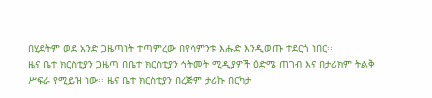በሂደትም ወደ አንድ ጋዜጣነት ተጣምረው በየሳምንቱ እሑድ እንዲወጡ ተደርጎ ነበር፡፡
ዜና ቤተ ክርስቲያን ጋዜጣ በቤተ ክርስቲያን ኅትመት ሚዲያዎች ዕድሜ ጠገብ እና በታሪክም ትልቅ ሥፍራ የሚይዝ ነው፡፡ ዜና ቤተ ክርስቲያን በረጅም ታሪኩ በርካታ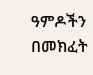ዓምዶችን በመክፈት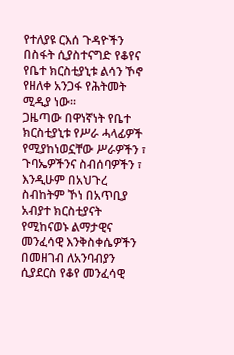የተለያዩ ርእሰ ጉዳዮችን በስፋት ሲያስተናግድ የቆየና የቤተ ክርስቲያኒቱ ልሳን ኾኖ የዘለቀ አንጋፋ የሕትመት ሚዲያ ነው፡፡
ጋዜጣው በዋነኛነት የቤተ ክርስቲያኒቱ የሥራ ሓላፊዎች የሚያከነወኗቸው ሥራዎችን ፣ ጉባኤዎችንና ስብሰባዎችን ፣ እንዲሁም በአህጉረ ስብከትም ኾነ በአጥቢያ አብያተ ክርስቲያናት የሚከናወኑ ልማታዊና መንፈሳዊ እንቅስቀሴዎችን በመዘገብ ለአንባብያን ሲያደርስ የቆየ መንፈሳዊ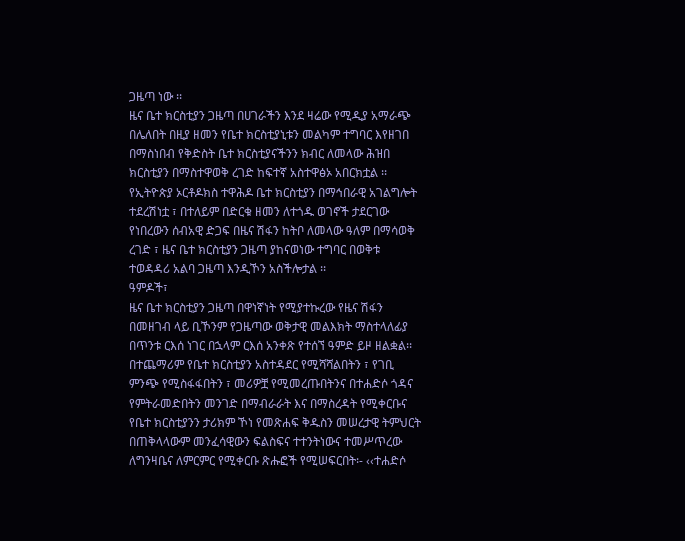ጋዜጣ ነው ፡፡
ዜና ቤተ ክርስቲያን ጋዜጣ በሀገራችን እንደ ዛሬው የሚዲያ አማራጭ በሌለበት በዚያ ዘመን የቤተ ክርስቲያኒቱን መልካም ተግባር እየዘገበ በማስነበብ የቅድስት ቤተ ክርስቲያናችንን ክብር ለመላው ሕዝበ ክርስቲያን በማስተዋወቅ ረገድ ከፍተኛ አስተዋፅኦ አበርክቷል ፡፡ የኢትዮጵያ ኦርቶዶክስ ተዋሕዶ ቤተ ክርስቲያን በማኅበራዊ አገልግሎት ተደረሽነቷ ፣ በተለይም በድርቁ ዘመን ለተጎዱ ወገኖች ታደርገው የነበረውን ሰብአዊ ድጋፍ በዜና ሽፋን ከትቦ ለመላው ዓለም በማሳወቅ ረገድ ፣ ዜና ቤተ ክርስቲያን ጋዜጣ ያከናወነው ተግባር በወቅቱ ተወዳዳሪ አልባ ጋዜጣ እንዲኾን አስችሎታል ፡፡
ዓምዶች፣
ዜና ቤተ ክርስቲያን ጋዜጣ በዋነኛነት የሚያተኩረው የዜና ሽፋን በመዘገብ ላይ ቢኾንም የጋዜጣው ወቅታዊ መልእክት ማስተላለፊያ በጥንቱ ርእሰ ነገር በኋላም ርእሰ አንቀጽ የተሰኘ ዓምድ ይዞ ዘልቋል፡፡
በተጨማሪም የቤተ ክርስቲያን አስተዳደር የሚሻሻልበትን ፣ የገቢ ምንጭ የሚስፋፋበትን ፣ መሪዎቿ የሚመረጡበትንና በተሐድሶ ጎዳና የምትራመድበትን መንገድ በማብራራት እና በማስረዳት የሚቀርቡና የቤተ ክርስቲያንን ታሪክም ኾነ የመጽሐፍ ቅዱስን መሠረታዊ ትምህርት በጠቅላላውም መንፈሳዊውን ፍልስፍና ተተንትነውና ተመሥጥረው ለግንዛቤና ለምርምር የሚቀርቡ ጽሑፎች የሚሠፍርበት፡- ‹‹ተሐድሶ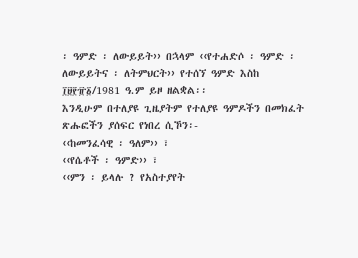፡ ዓምድ ፡ ለውይይት›› በኋላም ‹‹የተሐድሶ ፡ ዓምድ ፡ ለውይይትና ፡ ለትምህርት›› የተሰኘ ዓምድ እስከ ፲፱፻፹፩/1981 ዓ.ም ይዞ ዘልቋል፡፡
እንዲሁም በተለያዩ ጊዜያትም የተለያዩ ዓምዶችን በመክፈት ጽሑፎችን ያሰፍር የነበረ ሲኾን፡-
‹‹ከመንፈሳዊ ፡ ዓለም›› ፣
‹‹የሴቶች ፡ ዓምድ›› ፣
‹‹ምን ፡ ይላሉ ? የአስተያየት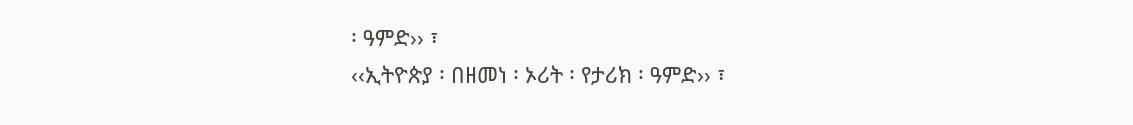፡ ዓምድ›› ፣
‹‹ኢትዮጵያ ፡ በዘመነ ፡ ኦሪት ፡ የታሪክ ፡ ዓምድ›› ፣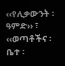‹‹የሊቃውንት ፡ ዓምድ›› ፣
‹‹ወጣቶችና ፡ ቤተ ፡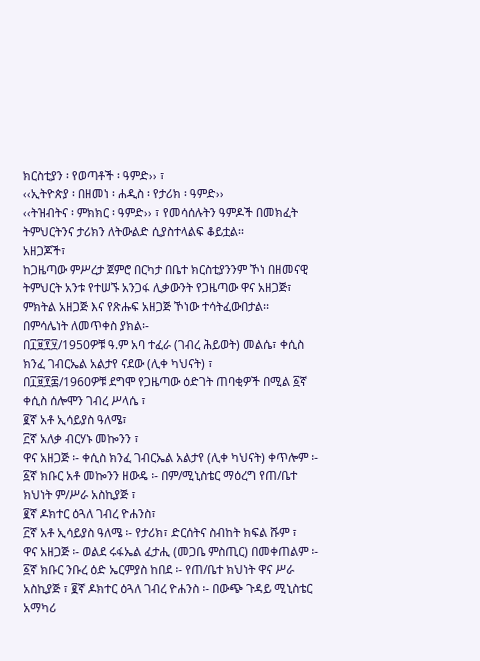ክርስቲያን ፡ የወጣቶች ፡ ዓምድ›› ፣
‹‹ኢትዮጵያ ፡ በዘመነ ፡ ሐዲስ ፡ የታሪክ ፡ ዓምድ››
‹‹ትዝብትና ፡ ምክክር ፡ ዓምድ›› ፣ የመሳሰሉትን ዓምዶች በመክፈት ትምህርትንና ታሪክን ለትውልድ ሲያስተላልፍ ቆይቷል፡፡
አዘጋጆች፣
ከጋዜጣው ምሥረታ ጀምሮ በርካታ በቤተ ክርስቲያንንም ኾነ በዘመናዊ ትምህርት አንቱ የተሠኙ አንጋፋ ሊቃውንት የጋዜጣው ዋና አዘጋጅ፣ ምክትል አዘጋጅ እና የጽሑፍ አዘጋጅ ኾነው ተሳትፈውበታል፡፡
በምሳሌነት ለመጥቀስ ያክል፡-
በ፲፱፻፶/1950ዎቹ ዓ.ም አባ ተፈራ (ገብረ ሕይወት) መልሴ፣ ቀሲስ ክንፈ ገብርኤል አልታየ ናደው (ሊቀ ካህናት) ፣
በ፲፱፻፷/1960ዎቹ ደግሞ የጋዜጣው ዕድገት ጠባቂዎች በሚል ፩ኛ ቀሲስ ሰሎሞን ገብረ ሥላሴ ፣
፪ኛ አቶ ኢሳይያስ ዓለሜ፣
፫ኛ አለቃ ብርሃኑ መኰንን ፣
ዋና አዘጋጅ ፡- ቀሲስ ክንፈ ገብርኤል አልታየ (ሊቀ ካህናት) ቀጥሎም ፡-
፩ኛ ክቡር አቶ መኰንን ዘውዴ ፡- በም/ሚኒስቴር ማዕረግ የጠ/ቤተ ክህነት ም/ሥራ አስኪያጅ ፣
፪ኛ ዶክተር ዕጓለ ገብረ ዮሐንስ፣
፫ኛ አቶ ኢሳይያስ ዓለሜ ፡- የታሪክ፣ ድርሰትና ስብከት ክፍል ሹም ፣
ዋና አዘጋጅ ፡- ወልደ ሩፋኤል ፈታሒ (መጋቤ ምስጢር) በመቀጠልም ፡-
፩ኛ ክቡር ንቡረ ዕድ ኤርምያስ ከበደ ፡- የጠ/ቤተ ክህነት ዋና ሥራ አስኪያጅ ፣ ፪ኛ ዶክተር ዕጓለ ገብረ ዮሐንስ ፡- በውጭ ጉዳይ ሚኒስቴር አማካሪ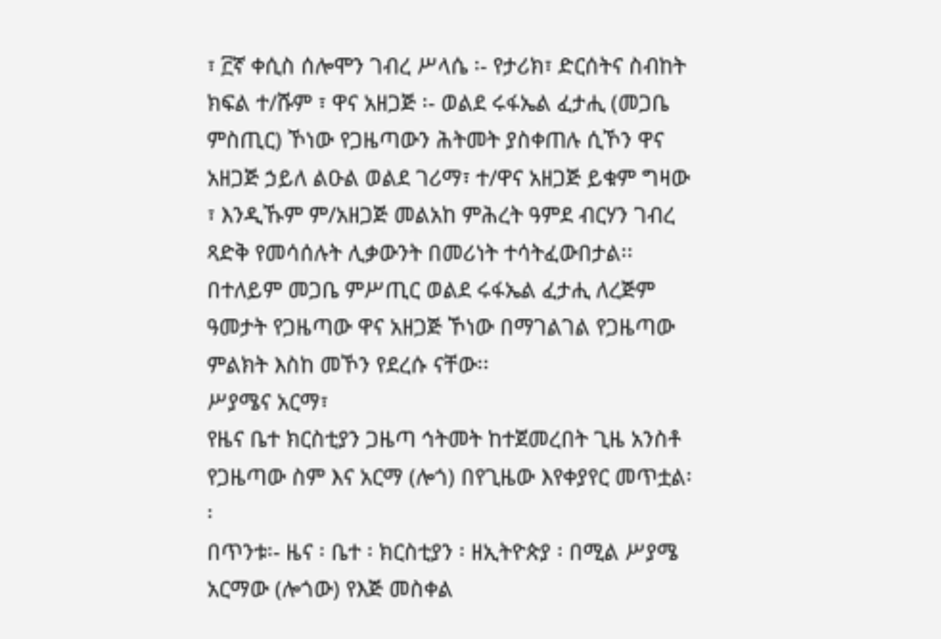፣ ፫ኛ ቀሲስ ሰሎሞን ገብረ ሥላሴ ፡- የታሪክ፣ ድርሰትና ስብከት ክፍል ተ/ሹም ፣ ዋና አዘጋጅ ፡- ወልደ ሩፋኤል ፈታሒ (መጋቤ ምስጢር) ኾነው የጋዜጣውን ሕትመት ያስቀጠሉ ሲኾን ዋና አዘጋጅ ኃይለ ልዑል ወልደ ገሪማ፣ ተ/ዋና አዘጋጅ ይቁም ግዛው ፣ እንዲኹም ም/አዘጋጅ መልአከ ምሕረት ዓምደ ብርሃን ገብረ ጻድቅ የመሳሰሉት ሊቃውንት በመሪነት ተሳትፈውበታል፡፡
በተለይም መጋቤ ምሥጢር ወልደ ሩፋኤል ፈታሒ ለረጅም ዓመታት የጋዜጣው ዋና አዘጋጅ ኾነው በማገልገል የጋዜጣው ምልክት እስከ መኾን የደረሱ ናቸው፡፡
ሥያሜና አርማ፣
የዜና ቤተ ክርስቲያን ጋዜጣ ኅትመት ከተጀመረበት ጊዜ አንስቶ የጋዜጣው ስም እና አርማ (ሎጎ) በየጊዜው እየቀያየር መጥቷል፡፡
በጥንቱ፡- ዜና ፡ ቤተ ፡ ክርስቲያን ፡ ዘኢትዮጵያ ፡ በሚል ሥያሜ አርማው (ሎጎው) የእጅ መስቀል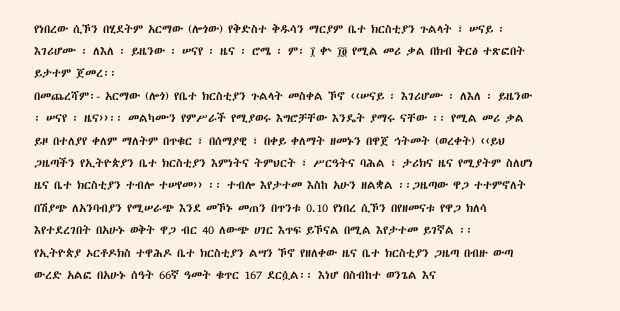የነበረው ሲኾን በሂደትም አርማው (ሎጎው) የቅድስተ ቅዱሳን ማርያም ቤተ ክርስቲያን ጉልላት ፣ ሠናይ ፡ እገሪሆሙ ፡ ለእለ ፡ ይዜንው ፡ ሠናየ ፡ ዜና ፡ ሮሜ ፡ ም፡ ፲ ቍ ፲፬ የሚል መሪ ቃል በክብ ቅርፅ ተጽፎበት ይታተም ጀመረ፡፡
በመጨረሻም፡- አርማው (ሎጎ) የቤተ ክርስቲያን ጉልላት መስቀል ኾኖ ‹‹ሠናይ ፡ እገሪሆሙ ፡ ለእለ ፡ ይዜንው ፡ ሠናየ ፡ ዜና››፡፡ መልካሙን የምሥራች የሚያወሩ እግሮቻቸው እንዴት ያማሩ ናቸው ፡፡ የሚል መሪ ቃል ይዞ በተለያየ ቀለም ማለትም በጥቁር ፣ በሰማያዊ ፣ በቀይ ቀለማት ዘመኑን በዋጀ ኅትመት (ወረቀት) ‹‹ይህ ጋዜጣችን የኢትዮጵያን ቤተ ክርስቲያን እምነትና ትምህርት ፣ ሥርዓትና ባሕል ፣ ታሪክና ዜና የሚያትም ስለሆነ ዜና ቤተ ክርስቲያን ተብሎ ተሠየመ›› ፡፡ ተብሎ እየታተመ እስከ አሁን ዘልቋል ፡፡ጋዜጣው ዋጋ ተተምኖለት በሽያጭ ለአንባብያን የሚሠራጭ እንደ መኾኑ መጠን በጥንቱ 0.10 የነበረ ሲኾን በየዘመናቱ የዋጋ ክለሳ እየተደረገበት በአሁኑ ወቅት ዋጋ ብር 40 ለውጭ ሀገር እጥፍ ይኾናል በሚል እየታተመ ይገኛል ፡፡
የኢትዮጵያ ኦርቶዶክስ ተዋሕዶ ቤተ ክርስቲያን ልሣን ኾኖ የዘለቀው ዜና ቤተ ክርስቲያን ጋዜጣ በብዙ ውጣ ውረድ አልፎ በአሁኑ ሰዓት 66ኛ ዓመት ቁጥር 167 ደርሷል፡፡ እነሆ በስብከተ ወንጌል እና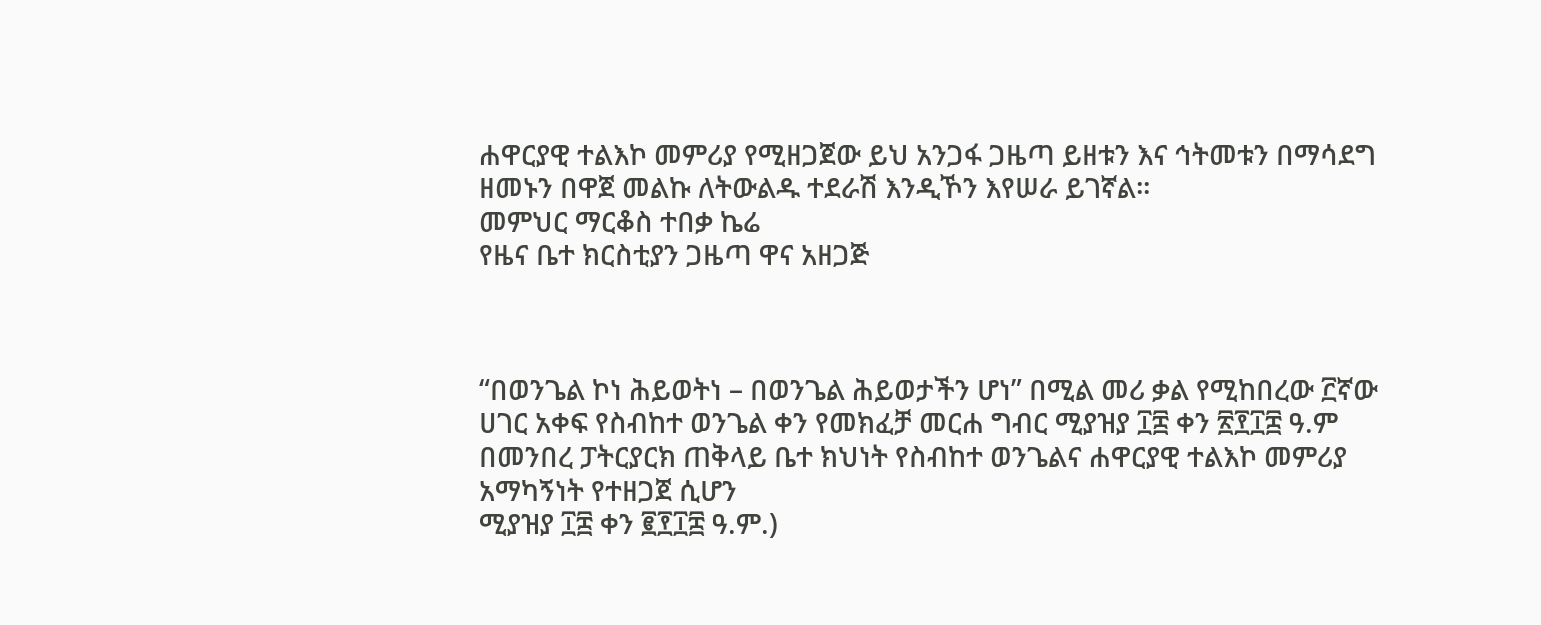ሐዋርያዊ ተልእኮ መምሪያ የሚዘጋጀው ይህ አንጋፋ ጋዜጣ ይዘቱን እና ኅትመቱን በማሳደግ ዘመኑን በዋጀ መልኩ ለትውልዱ ተደራሽ እንዲኾን እየሠራ ይገኛል፡፡
መምህር ማርቆስ ተበቃ ኬሬ
የዜና ቤተ ክርስቲያን ጋዜጣ ዋና አዘጋጅ



“በወንጌል ኮነ ሕይወትነ – በወንጌል ሕይወታችን ሆነ” በሚል መሪ ቃል የሚከበረው ፫ኛው ሀገር አቀፍ የስብከተ ወንጌል ቀን የመክፈቻ መርሐ ግብር ሚያዝያ ፲፰ ቀን ፳፻፲፰ ዓ.ም በመንበረ ፓትርያርክ ጠቅላይ ቤተ ክህነት የስብከተ ወንጌልና ሐዋርያዊ ተልእኮ መምሪያ አማካኝነት የተዘጋጀ ሲሆን
ሚያዝያ ፲፰ ቀን ፪፻፲፰ ዓ.ም.)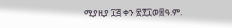ሚያዚያ ፲፭ ቀን ፳፻፲ወ፰ዓ.ም.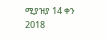ሚያዝያ 14 ቀን 2018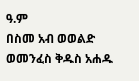ዓ.ም
በስመ አብ ወወልድ ወመንፈስ ቅዱስ አሐዱ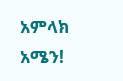አምላክ አሜን!